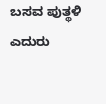ಬಸವ ಪುತ್ಥಳಿ ಎದುರು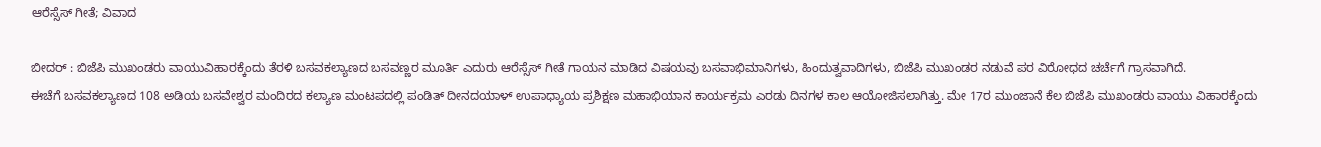ಆರೆಸ್ಸೆಸ್ ಗೀತೆ; ವಿವಾದ

ಬೀದರ್ : ಬಿಜೆಪಿ ಮುಖಂಡರು ವಾಯುವಿಹಾರಕ್ಕೆಂದು ತೆರಳಿ ಬಸವಕಲ್ಯಾಣದ ಬಸವಣ್ಣರ ಮೂರ್ತಿ ಎದುರು ಆರೆಸ್ಸೆಸ್ ಗೀತೆ ಗಾಯನ ಮಾಡಿದ ವಿಷಯವು ಬಸವಾಭಿಮಾನಿಗಳು, ಹಿಂದುತ್ವವಾದಿಗಳು, ಬಿಜೆಪಿ ಮುಖಂಡರ ನಡುವೆ ಪರ ವಿರೋಧದ ಚರ್ಚೆಗೆ ಗ್ರಾಸವಾಗಿದೆ.
ಈಚೆಗೆ ಬಸವಕಲ್ಯಾಣದ 108 ಅಡಿಯ ಬಸವೇಶ್ವರ ಮಂದಿರದ ಕಲ್ಯಾಣ ಮಂಟಪದಲ್ಲಿ ಪಂಡಿತ್ ದೀನದಯಾಳ್ ಉಪಾಧ್ಯಾಯ ಪ್ರಶಿಕ್ಷಣ ಮಹಾಭಿಯಾನ ಕಾರ್ಯಕ್ರಮ ಎರಡು ದಿನಗಳ ಕಾಲ ಆಯೋಜಿಸಲಾಗಿತ್ತು. ಮೇ 17ರ ಮುಂಜಾನೆ ಕೆಲ ಬಿಜೆಪಿ ಮುಖಂಡರು ವಾಯು ವಿಹಾರಕ್ಕೆಂದು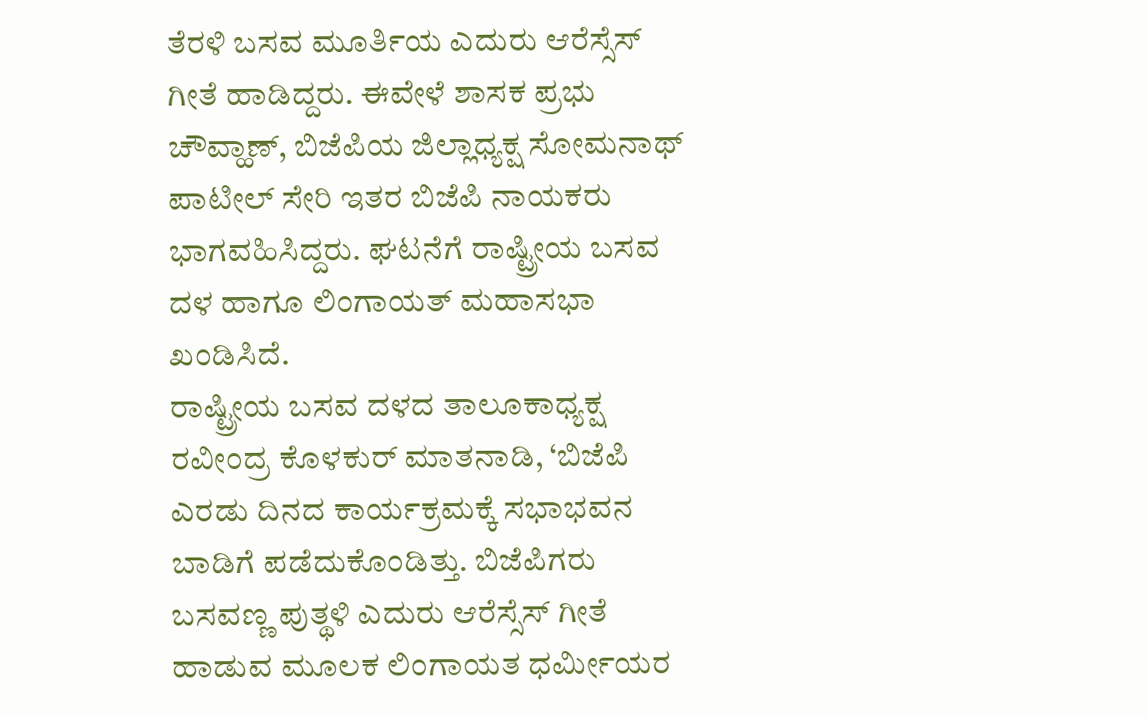ತೆರಳಿ ಬಸವ ಮೂರ್ತಿಯ ಎದುರು ಆರೆಸ್ಸೆಸ್ ಗೀತೆ ಹಾಡಿದ್ದರು. ಈವೇಳೆ ಶಾಸಕ ಪ್ರಭು ಚೌವ್ಹಾಣ್, ಬಿಜೆಪಿಯ ಜಿಲ್ಲಾಧ್ಯಕ್ಷ ಸೋಮನಾಥ್ ಪಾಟೀಲ್ ಸೇರಿ ಇತರ ಬಿಜೆಪಿ ನಾಯಕರು ಭಾಗವಹಿಸಿದ್ದರು. ಘಟನೆಗೆ ರಾಷ್ಟ್ರೀಯ ಬಸವ ದಳ ಹಾಗೂ ಲಿಂಗಾಯತ್ ಮಹಾಸಭಾ ಖಂಡಿಸಿದೆ.
ರಾಷ್ಟ್ರೀಯ ಬಸವ ದಳದ ತಾಲೂಕಾಧ್ಯಕ್ಷ ರವೀಂದ್ರ ಕೊಳಕುರ್ ಮಾತನಾಡಿ, ‘ಬಿಜೆಪಿ ಎರಡು ದಿನದ ಕಾರ್ಯಕ್ರಮಕ್ಕೆ ಸಭಾಭವನ ಬಾಡಿಗೆ ಪಡೆದುಕೊಂಡಿತ್ತು. ಬಿಜೆಪಿಗರು ಬಸವಣ್ಣ ಪುತ್ಥಳಿ ಎದುರು ಆರೆಸ್ಸೆಸ್ ಗೀತೆ ಹಾಡುವ ಮೂಲಕ ಲಿಂಗಾಯತ ಧರ್ಮೀಯರ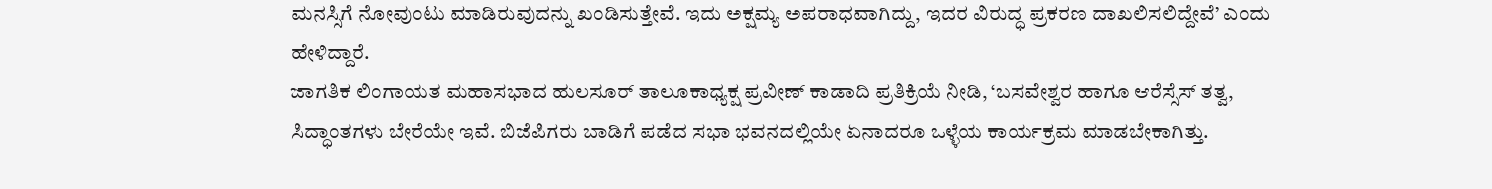ಮನಸ್ಸಿಗೆ ನೋವುಂಟು ಮಾಡಿರುವುದನ್ನು ಖಂಡಿಸುತ್ತೇವೆ. ಇದು ಅಕ್ಷಮ್ಯ ಅಪರಾಧವಾಗಿದ್ದು, ಇದರ ವಿರುದ್ಧ ಪ್ರಕರಣ ದಾಖಲಿಸಲಿದ್ದೇವೆ’ ಎಂದು ಹೇಳಿದ್ದಾರೆ.
ಜಾಗತಿಕ ಲಿಂಗಾಯತ ಮಹಾಸಭಾದ ಹುಲಸೂರ್ ತಾಲೂಕಾಧ್ಯಕ್ಷ ಪ್ರವೀಣ್ ಕಾಡಾದಿ ಪ್ರತಿಕ್ರಿಯೆ ನೀಡಿ, ‘ಬಸವೇಶ್ವರ ಹಾಗೂ ಆರೆಸ್ಸೆಸ್ ತತ್ವ, ಸಿದ್ಧಾಂತಗಳು ಬೇರೆಯೇ ಇವೆ. ಬಿಜೆಪಿಗರು ಬಾಡಿಗೆ ಪಡೆದ ಸಭಾ ಭವನದಲ್ಲಿಯೇ ಏನಾದರೂ ಒಳ್ಳೆಯ ಕಾರ್ಯಕ್ರಮ ಮಾಡಬೇಕಾಗಿತ್ತು.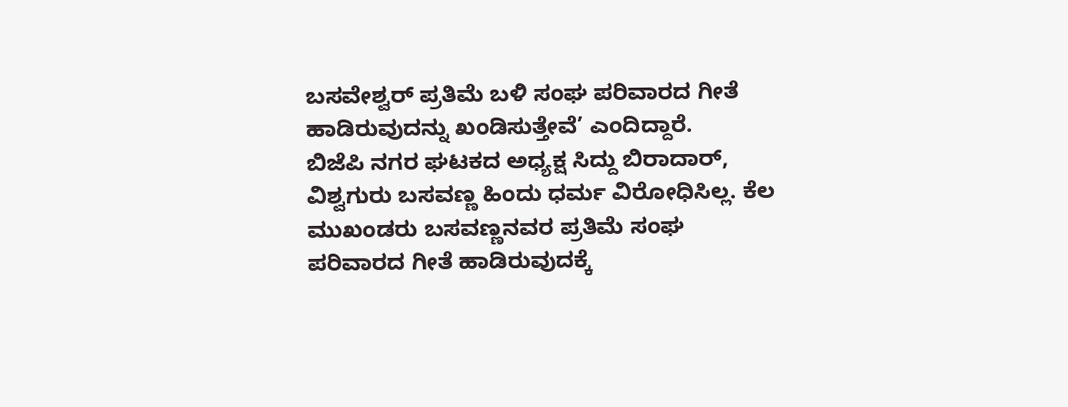ಬಸವೇಶ್ವರ್ ಪ್ರತಿಮೆ ಬಳಿ ಸಂಘ ಪರಿವಾರದ ಗೀತೆ ಹಾಡಿರುವುದನ್ನು ಖಂಡಿಸುತ್ತೇವೆ’ ಎಂದಿದ್ದಾರೆ.
ಬಿಜೆಪಿ ನಗರ ಘಟಕದ ಅಧ್ಯಕ್ಷ ಸಿದ್ದು ಬಿರಾದಾರ್, ವಿಶ್ವಗುರು ಬಸವಣ್ಣ ಹಿಂದು ಧರ್ಮ ವಿರೋಧಿಸಿಲ್ಲ. ಕೆಲ ಮುಖಂಡರು ಬಸವಣ್ಣನವರ ಪ್ರತಿಮೆ ಸಂಘ ಪರಿವಾರದ ಗೀತೆ ಹಾಡಿರುವುದಕ್ಕೆ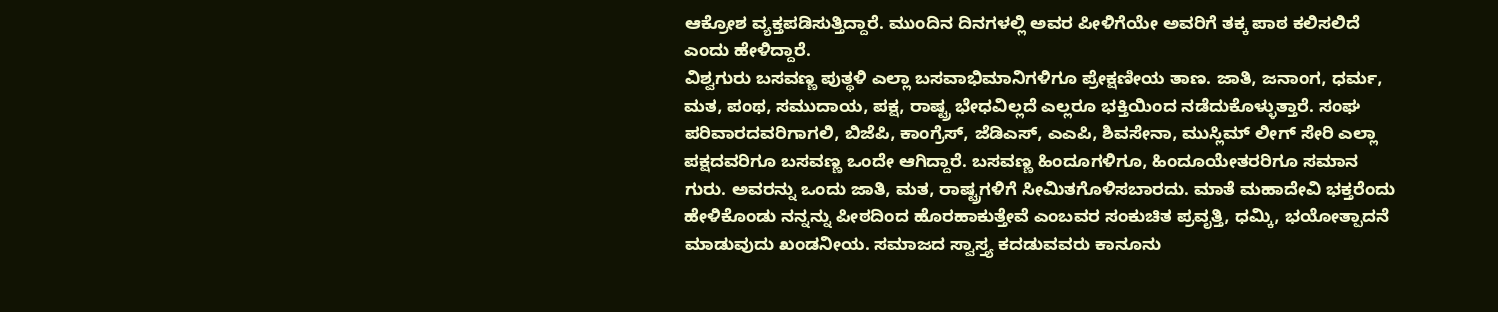ಆಕ್ರೋಶ ವ್ಯಕ್ತಪಡಿಸುತ್ತಿದ್ದಾರೆ. ಮುಂದಿನ ದಿನಗಳಲ್ಲಿ ಅವರ ಪೀಳಿಗೆಯೇ ಅವರಿಗೆ ತಕ್ಕ ಪಾಠ ಕಲಿಸಲಿದೆ ಎಂದು ಹೇಳಿದ್ದಾರೆ.
ವಿಶ್ವಗುರು ಬಸವಣ್ಣ ಪುತ್ಥಳಿ ಎಲ್ಲಾ ಬಸವಾಭಿಮಾನಿಗಳಿಗೂ ಪ್ರೇಕ್ಷಣೀಯ ತಾಣ. ಜಾತಿ, ಜನಾಂಗ, ಧರ್ಮ, ಮತ, ಪಂಥ, ಸಮುದಾಯ, ಪಕ್ಷ, ರಾಷ್ಟ್ರ ಭೇಧವಿಲ್ಲದೆ ಎಲ್ಲರೂ ಭಕ್ತಿಯಿಂದ ನಡೆದುಕೊಳ್ಳುತ್ತಾರೆ. ಸಂಘ ಪರಿವಾರದವರಿಗಾಗಲಿ, ಬಿಜೆಪಿ, ಕಾಂಗ್ರೆಸ್, ಜೆಡಿಎಸ್, ಎಎಪಿ, ಶಿವಸೇನಾ, ಮುಸ್ಲಿಮ್ ಲೀಗ್ ಸೇರಿ ಎಲ್ಲಾ ಪಕ್ಷದವರಿಗೂ ಬಸವಣ್ಣ ಒಂದೇ ಆಗಿದ್ದಾರೆ. ಬಸವಣ್ಣ ಹಿಂದೂಗಳಿಗೂ, ಹಿಂದೂಯೇತರರಿಗೂ ಸಮಾನ ಗುರು. ಅವರನ್ನು ಒಂದು ಜಾತಿ, ಮತ, ರಾಷ್ಟ್ರಗಳಿಗೆ ಸೀಮಿತಗೊಳಿಸಬಾರದು. ಮಾತೆ ಮಹಾದೇವಿ ಭಕ್ತರೆಂದು ಹೇಳಿಕೊಂಡು ನನ್ನನ್ನು ಪೀಠದಿಂದ ಹೊರಹಾಕುತ್ತೇವೆ ಎಂಬವರ ಸಂಕುಚಿತ ಪ್ರವೃತ್ತಿ, ಧಮ್ಕಿ, ಭಯೋತ್ಪಾದನೆ ಮಾಡುವುದು ಖಂಡನೀಯ. ಸಮಾಜದ ಸ್ವಾಸ್ತ್ಯ ಕದಡುವವರು ಕಾನೂನು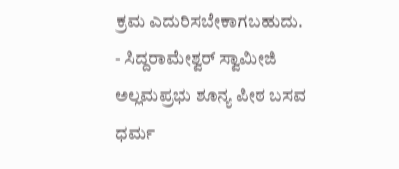ಕ್ರಮ ಎದುರಿಸಬೇಕಾಗಬಹುದು.
- ಸಿದ್ದರಾಮೇಶ್ವರ್ ಸ್ವಾಮೀಜಿ
ಅಲ್ಲಮಪ್ರಭು ಶೂನ್ಯ ಪೀಠ ಬಸವ ಧರ್ಮ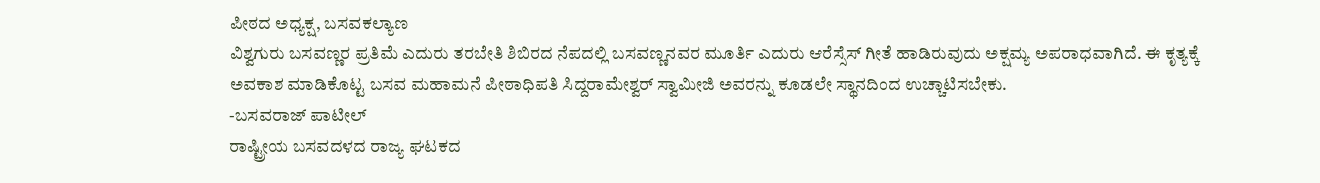ಪೀಠದ ಅಧ್ಯಕ್ಷ, ಬಸವಕಲ್ಯಾಣ
ವಿಶ್ವಗುರು ಬಸವಣ್ಣರ ಪ್ರತಿಮೆ ಎದುರು ತರಬೇತಿ ಶಿಬಿರದ ನೆಪದಲ್ಲಿ ಬಸವಣ್ಣನವರ ಮೂರ್ತಿ ಎದುರು ಆರೆಸ್ಸೆಸ್ ಗೀತೆ ಹಾಡಿರುವುದು ಅಕ್ಷಮ್ಯ ಅಪರಾಧವಾಗಿದೆ. ಈ ಕೃತ್ಯಕ್ಕೆ ಅವಕಾಶ ಮಾಡಿಕೊಟ್ಟ ಬಸವ ಮಹಾಮನೆ ಪೀಠಾಧಿಪತಿ ಸಿದ್ದರಾಮೇಶ್ವರ್ ಸ್ವಾಮೀಜಿ ಅವರನ್ನು ಕೂಡಲೇ ಸ್ಥಾನದಿಂದ ಉಚ್ಚಾಟಿಸಬೇಕು.
-ಬಸವರಾಜ್ ಪಾಟೀಲ್
ರಾಷ್ಟ್ರೀಯ ಬಸವದಳದ ರಾಜ್ಯ ಘಟಕದ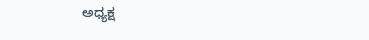ಅಧ್ಯಕ್ಷ